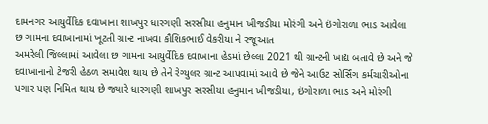દામનગર આયુર્વેદિક દવાખાના શાખપુર ધારગણી સરસીયા હનુમાન ખીજડીયા મોરંગી અને ઇંગોરાળા ભાડ આવેલા છ ગામના દવાખાનામાં ખૂટતી ગ્રાન્ટ નાખવા કૌશિકભાઈ વેકરીયા ને રજૂઆત
અમરેલી જિલ્લામાં આવેલા છ ગામના આયુર્વેદિક દવાખાના હેડમાં છેલ્લા 2021 થી ગ્રાન્ટની ખાદ્ય બતાવે છે અને જે દવાખાનાનો ટેજરી હેઠળ સમાવેશ થાય છે તેને રેગ્યુલર ગ્રાન્ટ આપવામાં આવે છે જેને આઉટ સોર્સિંગ કર્મચારીઓના પગાર પણ નિમિત થાય છે જ્યારે ધારગણી શાખપુર સરસીયા હનુમાન ખીજડીયા, ઇંગોરાળા ભાડ અને મોરંગી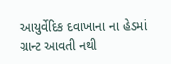આયુર્વેદિક દવાખાના ના હેડમાં ગ્રાન્ટ આવતી નથી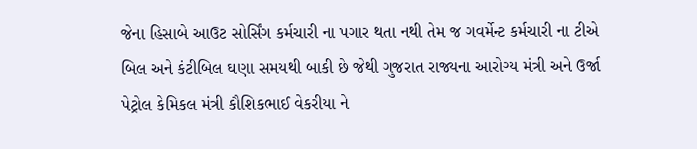જેના હિસાબે આઉટ સોર્સિંગ કર્મચારી ના પગાર થતા નથી તેમ જ ગવર્મેન્ટ કર્મચારી ના ટીએ બિલ અને કંટીબિલ ઘણા સમયથી બાકી છે જેથી ગુજરાત રાજ્યના આરોગ્ય મંત્રી અને ઉર્જા પેટ્રોલ કેમિકલ મંત્રી કૌશિકભાઈ વેકરીયા ને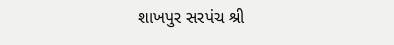શાખપુર સરપંચ શ્રી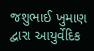જશુભાઈ ખુમાણ દ્વારા આયુર્વેદિક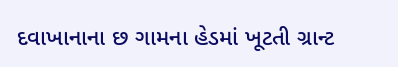દવાખાનાના છ ગામના હેડમાં ખૂટતી ગ્રાન્ટ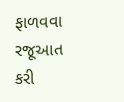ફાળવવા રજૂઆત કરી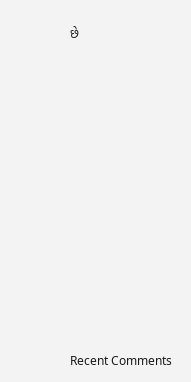છે



















Recent Comments